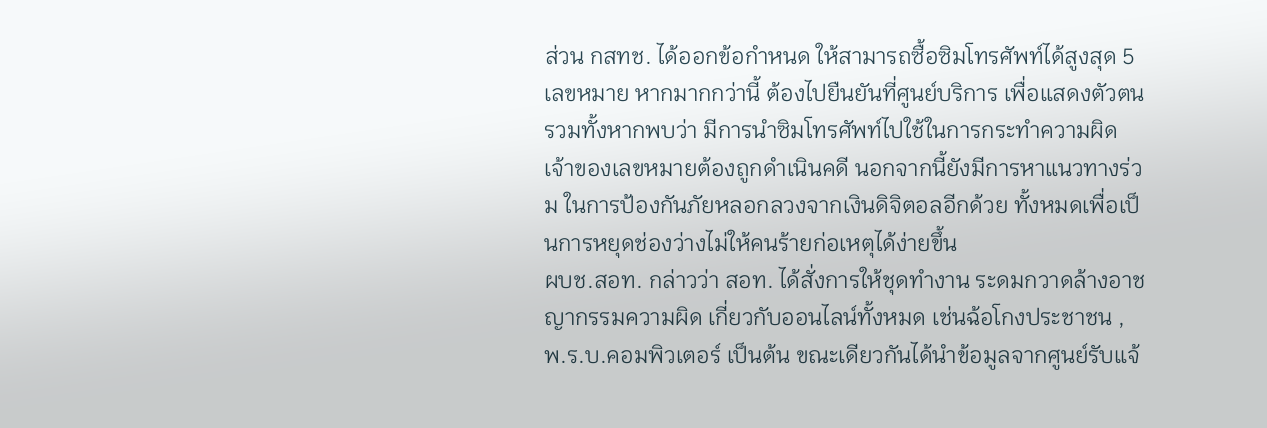ส่วน กสทช. ได้ออกข้อกำหนด ให้สามารถซื้อซิมโทรศัพท์ได้สูงสุด 5 เลขหมาย หากมากกว่านี้ ต้องไปยืนยันที่ศูนย์บริการ เพื่อแสดงตัวตน รวมทั้งหากพบว่า มีการนำซิมโทรศัพท์ไปใช้ในการกระทำความผิด เจ้าของเลขหมายต้องถูกดำเนินคดี นอกจากนี้ยังมีการหาแนวทางร่วม ในการป้องกันภัยหลอกลวงจากเงินดิจิตอลอีกด้วย ทั้งหมดเพื่อเป็นการหยุดช่องว่างไม่ให้คนร้ายก่อเหตุได้ง่ายขึ้น
ผบช.สอท. กล่าวว่า สอท. ได้สั่งการให้ชุดทำงาน ระดมกวาดล้างอาชญากรรมความผิด เกี่ยวกับออนไลน์ทั้งหมด เช่นฉ้อโกงประชาชน ,พ.ร.บ.คอมพิวเตอร์ เป็นต้น ขณะเดียวกันได้นำข้อมูลจากศูนย์รับแจ้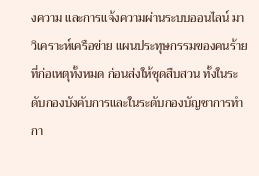งความ และการแจ้งความผ่านระบบออนไลน์ มาวิเคราะห์เครือข่าย แผนประทุษกรรมของคนร้ายที่ก่อเหตุทั้งหมด ก่อนส่งให้ชุดสืบสวน ทั้งในระดับกองบังคับการและในระดับกองบัญชาการทำกา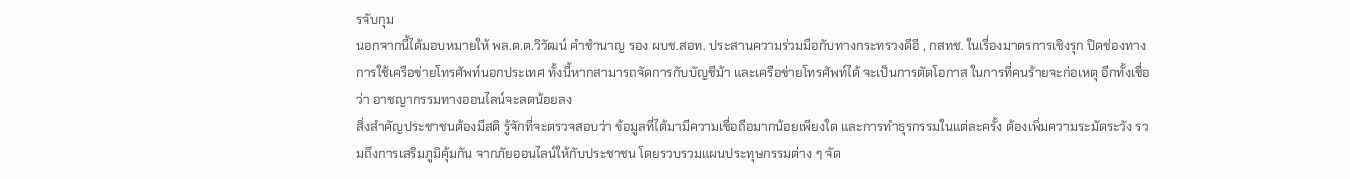รจับกุม
นอกจากนี้ได้มอบหมายให้ พล.ต.ต.วิวัฒน์ คำชำนาญ รอง ผบช.สอท. ประสานความร่วมมือกับทางกระทรวงดีอี , กสทช. ในเรื่องมาตรการเชิงรุก ปิดช่องทางการใช้เครือข่ายโทรศัพท์นอกประเทศ ทั้งนี้หากสามารถจัดการกับบัญชีม้า และเครือข่ายโทรศัพท์ได้ จะเป็นการตัดโอกาส ในการที่คนร้ายจะก่อเหตุ อีกทั้งเชื่อว่า อาชญากรรมทางออนไลน์จะลดน้อยลง
สิ่งสำคัญประชาชนต้องมีสติ รู้จักที่จะตรวจสอบว่า ข้อมูลที่ได้มามีความเชื่อถือมากน้อยเพียงใด และการทำธุรกรรมในแต่ละครั้ง ต้องเพิ่มความระมัดระวัง รวมถึงการเสริมภูมิคุ้มกัน จากภัยออนไลน์ให้กับประชาชน โดยรวบรวมแผนประทุษกรรมต่าง ๆ จัด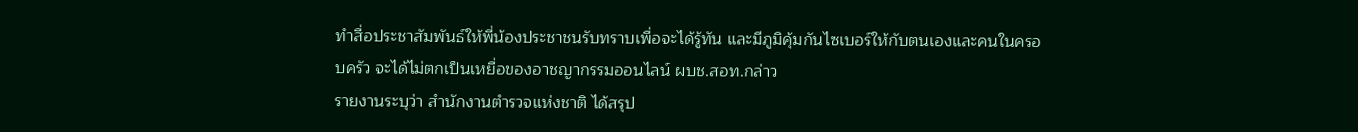ทำสื่อประชาสัมพันธ์ให้พี่น้องประชาชนรับทราบเพื่อจะได้รู้ทัน และมีภูมิคุ้มกันไซเบอร์ให้กับตนเองและคนในครอบครัว จะได้ไม่ตกเป็นเหยื่อของอาชญากรรมออนไลน์ ผบช.สอท.กล่าว
รายงานระบุว่า สำนักงานตำรวจแห่งชาติ ได้สรุป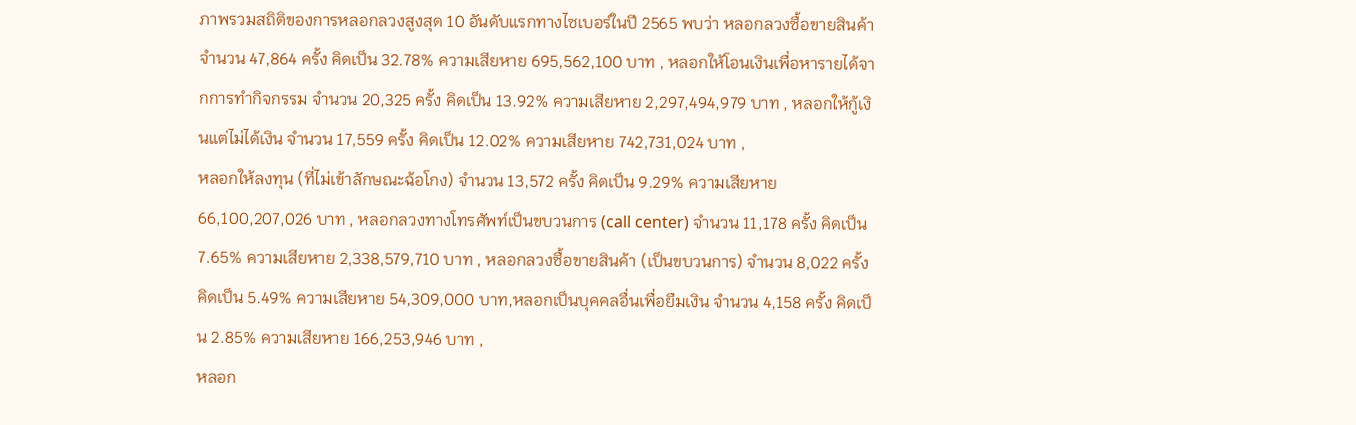ภาพรวมสถิติของการหลอกลวงสูงสุด 10 อันดับแรกทางไซเบอร์ในปี 2565 พบว่า หลอกลวงซื้อขายสินค้า จำนวน 47,864 ครั้ง คิดเป็น 32.78% ความเสียหาย 695,562,100 บาท , หลอกให้โอนเงินเพื่อหารายได้จากการทำกิจกรรม จำนวน 20,325 ครั้ง คิดเป็น 13.92% ความเสียหาย 2,297,494,979 บาท , หลอกให้กู้เงินแต่ไม่ได้เงิน จำนวน 17,559 ครั้ง คิดเป็น 12.02% ความเสียหาย 742,731,024 บาท ,
หลอกให้ลงทุน (ที่ไม่เข้าลักษณะฉ้อโกง) จำนวน 13,572 ครั้ง คิดเป็น 9.29% ความเสียหาย 66,100,207,026 บาท , หลอกลวงทางโทรศัพท์เป็นขบวนการ (call center) จำนวน 11,178 ครั้ง คิดเป็น 7.65% ความเสียหาย 2,338,579,710 บาท , หลอกลวงซื้อขายสินค้า (เป็นขบวนการ) จำนวน 8,022 ครั้ง คิดเป็น 5.49% ความเสียหาย 54,309,000 บาท,หลอกเป็นบุคคลอื่นเพื่อยืมเงิน จำนวน 4,158 ครั้ง คิดเป็น 2.85% ความเสียหาย 166,253,946 บาท ,
หลอก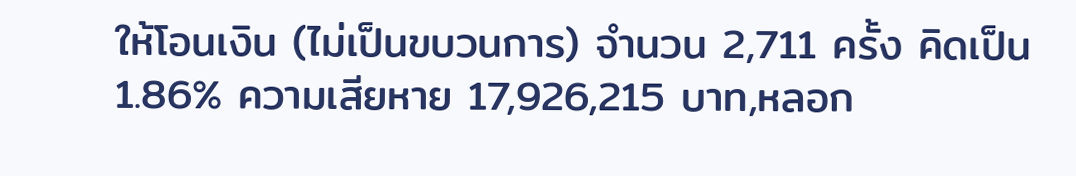ให้โอนเงิน (ไม่เป็นขบวนการ) จำนวน 2,711 ครั้ง คิดเป็น 1.86% ความเสียหาย 17,926,215 บาท,หลอก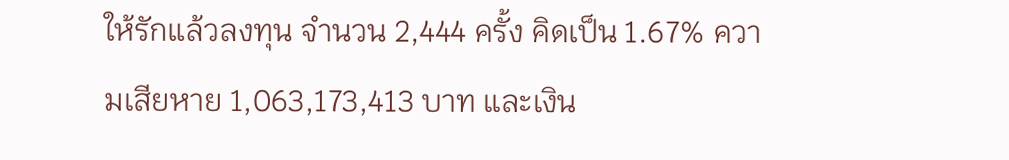ให้รักแล้วลงทุน จำนวน 2,444 ครั้ง คิดเป็น 1.67% ความเสียหาย 1,063,173,413 บาท และเงิน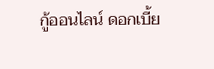กู้ออนไลน์ ดอกเบี้ย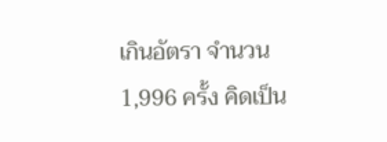เกินอัตรา จำนวน 1,996 ครั้ง คิดเป็น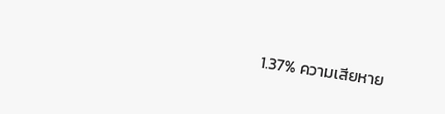1.37% ความเสียหาย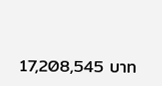17,208,545 บาท